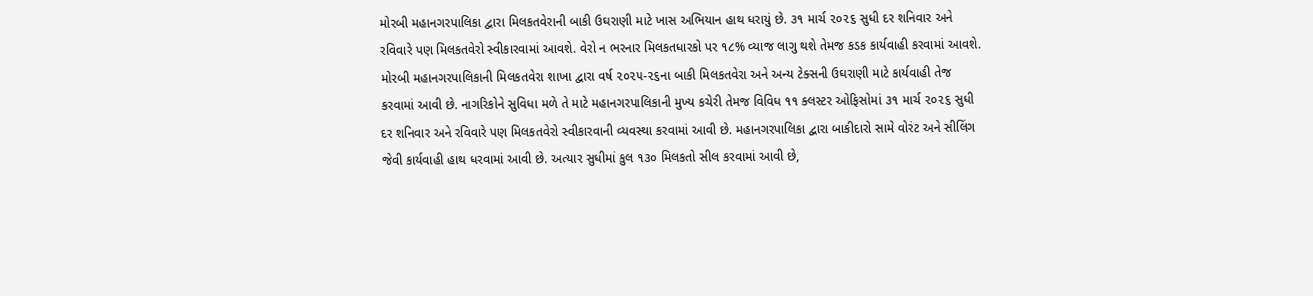મોરબી મહાનગરપાલિકા દ્વારા મિલકતવેરાની બાકી ઉઘરાણી માટે ખાસ અભિયાન હાથ ધરાયું છે. ૩૧ માર્ચ ૨૦૨૬ સુધી દર શનિવાર અને રવિવારે પણ મિલકતવેરો સ્વીકારવામાં આવશે. વેરો ન ભરનાર મિલકતધારકો પર ૧૮% વ્યાજ લાગુ થશે તેમજ કડક કાર્યવાહી કરવામાં આવશે.
મોરબી મહાનગરપાલિકાની મિલકતવેરા શાખા દ્વારા વર્ષ ૨૦૨૫-૨૬ના બાકી મિલકતવેરા અને અન્ય ટેક્સની ઉઘરાણી માટે કાર્યવાહી તેજ કરવામાં આવી છે. નાગરિકોને સુવિધા મળે તે માટે મહાનગરપાલિકાની મુખ્ય કચેરી તેમજ વિવિધ ૧૧ ક્લસ્ટર ઓફિસોમાં ૩૧ માર્ચ ૨૦૨૬ સુધી દર શનિવાર અને રવિવારે પણ મિલકતવેરો સ્વીકારવાની વ્યવસ્થા કરવામાં આવી છે. મહાનગરપાલિકા દ્વારા બાકીદારો સામે વોરંટ અને સીલિંગ જેવી કાર્યવાહી હાથ ધરવામાં આવી છે. અત્યાર સુધીમાં કુલ ૧૩૦ મિલકતો સીલ કરવામાં આવી છે,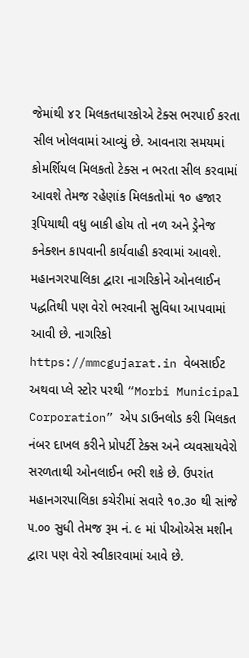જેમાંથી ૪૨ મિલકતધારકોએ ટેક્સ ભરપાઈ કરતા સીલ ખોલવામાં આવ્યું છે. આવનારા સમયમાં કોમર્શિયલ મિલકતો ટેક્સ ન ભરતા સીલ કરવામાં આવશે તેમજ રહેણાંક મિલકતોમાં ૧૦ હજાર રૂપિયાથી વધુ બાકી હોય તો નળ અને ડ્રેનેજ કનેક્શન કાપવાની કાર્યવાહી કરવામાં આવશે.
મહાનગરપાલિકા દ્વારા નાગરિકોને ઓનલાઈન પદ્ધતિથી પણ વેરો ભરવાની સુવિધા આપવામાં આવી છે. નાગરિકો https://mmcgujarat.in વેબસાઈટ અથવા પ્લે સ્ટોર પરથી “Morbi Municipal Corporation” એપ ડાઉનલોડ કરી મિલકત નંબર દાખલ કરીને પ્રોપર્ટી ટેક્સ અને વ્યવસાયવેરો સરળતાથી ઓનલાઈન ભરી શકે છે. ઉપરાંત મહાનગરપાલિકા કચેરીમાં સવારે ૧૦.૩૦ થી સાંજે ૫.૦૦ સુધી તેમજ રૂમ નં. ૯ માં પીઓએસ મશીન દ્વારા પણ વેરો સ્વીકારવામાં આવે છે.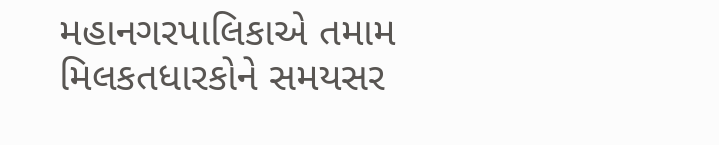મહાનગરપાલિકાએ તમામ મિલકતધારકોને સમયસર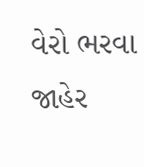વેરો ભરવા જાહેર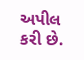અપીલ કરી છે.